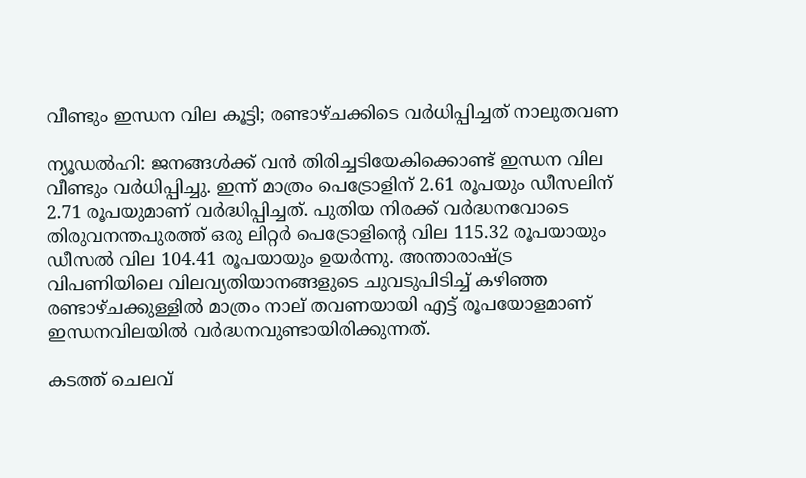വീണ്ടും ഇന്ധന വില കൂട്ടി; രണ്ടാഴ്ചക്കിടെ വർധിപ്പിച്ചത് നാലുതവണ

ന്യൂഡൽഹി: ജനങ്ങൾക്ക് വൻ തിരിച്ചടിയേകിക്കൊണ്ട് ഇന്ധന വില വീണ്ടും വർധിപ്പിച്ചു. ഇന്ന് മാത്രം പെട്രോളിന് 2.61 രൂപയും ഡീസലിന് 2.71 രൂപയുമാണ് വർദ്ധിപ്പിച്ചത്. പുതിയ നിരക്ക് വർദ്ധനവോടെ തിരുവനന്തപുരത്ത് ഒരു ലിറ്റർ പെട്രോളിന്റെ വില 115.32 രൂപയായും ഡീസൽ വില 104.41 രൂപയായും ഉയർന്നു. അന്താരാഷ്ട്ര വിപണിയിലെ വിലവ്യതിയാനങ്ങളുടെ ചുവടുപിടിച്ച് കഴിഞ്ഞ രണ്ടാഴ്ചക്കുള്ളിൽ മാത്രം നാല് തവണയായി എട്ട് രൂപയോളമാണ് ഇന്ധനവിലയിൽ വർദ്ധനവുണ്ടായിരിക്കുന്നത്.

കടത്ത് ചെലവ്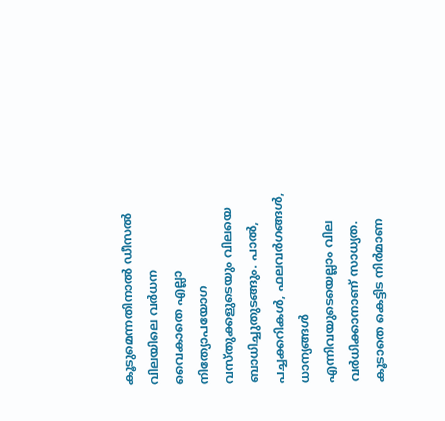കൂടുമെന്നതിനാൽ ഡീസൽ വിലയിലെ വർധന വൈകാതെ എല്ലാ നിത്യോപയോഗ വസ്തുക്കളുടെയും വിലയെ ബാധിച്ചുതുടങ്ങും. പാൽ, പച്ചക്കറികൾ, ഫലവർഗങ്ങൾ, ധാന്യങ്ങൾ എന്നിവയുടെയെല്ലാം വില വർധിക്കാനാണ് സാധ്യത. കൂടാതെ കെട്ടിട നിർമാണ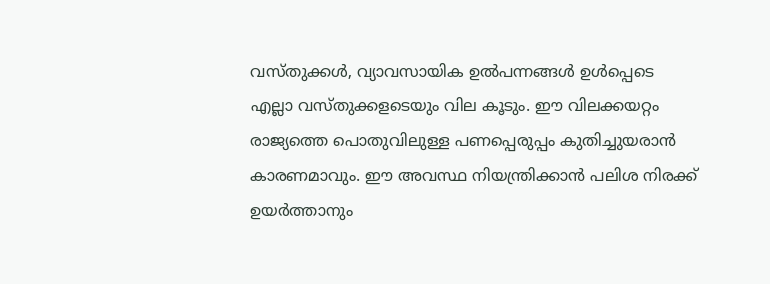വസ്തുക്കൾ, വ്യാവസായിക ഉൽപന്നങ്ങൾ ഉൾപ്പെടെ എല്ലാ വസ്തുക്കളടെയും വില കൂടും. ഈ വിലക്കയറ്റം രാജ്യത്തെ പൊതുവിലുള്ള പണപ്പെരുപ്പം കുതിച്ചുയരാൻ കാരണമാവും. ഈ അവസ്ഥ നിയന്ത്രിക്കാൻ പലിശ നിരക്ക് ഉയർത്താനും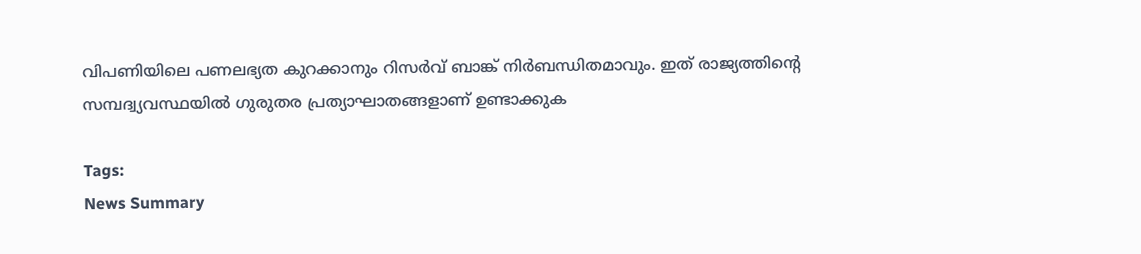വിപണിയിലെ പണലഭ്യത കുറക്കാനും റിസർവ് ബാങ്ക് നിർബന്ധിതമാവും. ഇത് രാജ്യത്തിന്‍റെ സമ്പദ്വ്യവസ്ഥയിൽ ഗുരുതര പ്രത്യാഘാതങ്ങളാണ് ഉണ്ടാക്കുക

Tags:
News Summary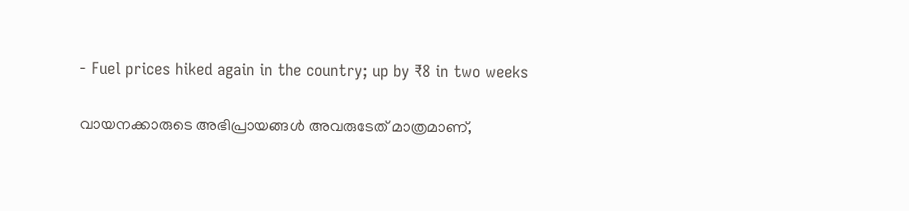- Fuel prices hiked again in the country; up by ₹8 in two weeks

വായനക്കാരുടെ അഭിപ്രായങ്ങള്‍ അവരുടേത് മാത്രമാണ്,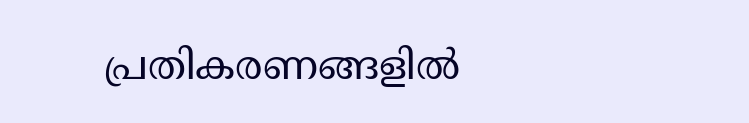പ്രതികരണങ്ങളിൽ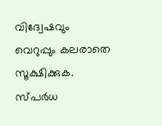വിദ്വേഷവും വെറുപ്പും കലരാതെ സൂക്ഷിക്കുക. സ്പർധ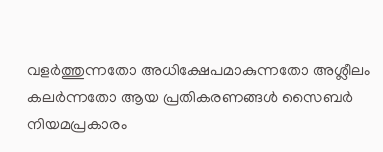വളർത്തുന്നതോ അധിക്ഷേപമാകുന്നതോ അശ്ലീലം കലർന്നതോ ആയ പ്രതികരണങ്ങൾ സൈബർ നിയമപ്രകാരം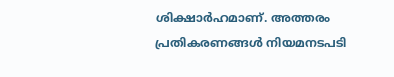ശിക്ഷാർഹമാണ്. അത്തരം പ്രതികരണങ്ങൾ നിയമനടപടി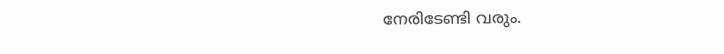നേരിടേണ്ടി വരും.